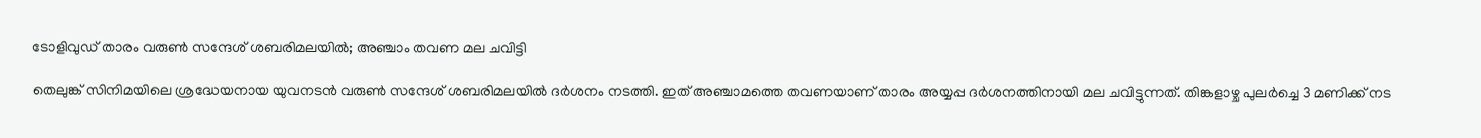ടോളിവുഡ് താരം വരുൺ സന്ദേശ് ശബരിമലയിൽ; അഞ്ചാം തവണ മല ചവിട്ടി

തെലുങ്ക് സിനിമയിലെ ശ്രദ്ധേയനായ യുവനടൻ വരുൺ സന്ദേശ് ശബരിമലയിൽ ദർശനം നടത്തി. ഇത് അഞ്ചാമത്തെ തവണയാണ് താരം അയ്യപ്പ ദർശനത്തിനായി മല ചവിട്ടുന്നത്. തിങ്കളാഴ്ച പുലർച്ചെ 3 മണിക്ക് നട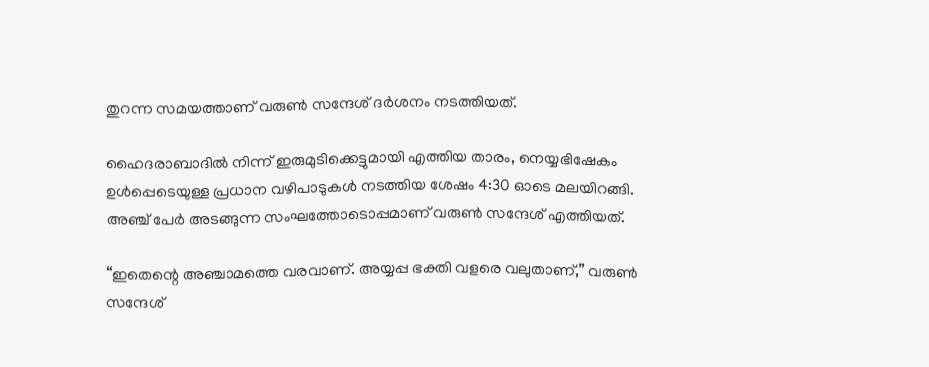തുറന്ന സമയത്താണ് വരുൺ സന്ദേശ് ദർശനം നടത്തിയത്.

ഹൈദരാബാദിൽ നിന്ന് ഇരുമുടിക്കെട്ടുമായി എത്തിയ താരം, നെയ്യഭിഷേകം ഉൾപ്പെടെയുള്ള പ്രധാന വഴിപാടുകൾ നടത്തിയ ശേഷം 4:30 ഓടെ മലയിറങ്ങി. അഞ്ച് പേർ അടങ്ങുന്ന സംഘത്തോടൊപ്പമാണ് വരുൺ സന്ദേശ് എത്തിയത്.

“ഇതെന്റെ അഞ്ചാമത്തെ വരവാണ്. അയ്യപ്പ ഭക്തി വളരെ വലുതാണ്,” വരുൺ സന്ദേശ്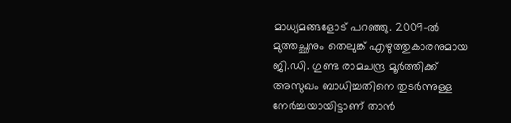മാധ്യമങ്ങളോട് പറഞ്ഞു. 2009-ൽ മുത്തച്ഛനും തെലുങ്ക് എഴുത്തുകാരനുമായ ജി.ഡി. ഗുണ്ട രാമചന്ദ്ര മൂർത്തിക്ക് അസുഖം ബാധിച്ചതിനെ തുടർന്നുള്ള നേർച്ചയായിട്ടാണ് താൻ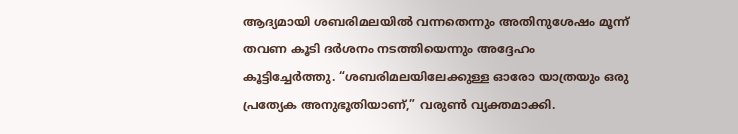ആദ്യമായി ശബരിമലയിൽ വന്നതെന്നും അതിനുശേഷം മൂന്ന് തവണ കൂടി ദർശനം നടത്തിയെന്നും അദ്ദേഹം കൂട്ടിച്ചേർത്തു. “ശബരിമലയിലേക്കുള്ള ഓരോ യാത്രയും ഒരു പ്രത്യേക അനുഭൂതിയാണ്,” വരുൺ വ്യക്തമാക്കി.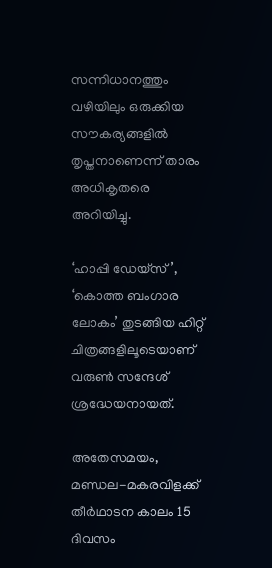സന്നിധാനത്തും വഴിയിലും ഒരുക്കിയ സൗകര്യങ്ങളിൽ തൃപ്തനാണെന്ന് താരം അധികൃതരെ അറിയിച്ചു.

‘ഹാപ്പി ഡേയ്‌സ്’, ‘കൊത്ത ബംഗാര ലോകം’ തുടങ്ങിയ ഹിറ്റ് ചിത്രങ്ങളിലൂടെയാണ് വരുൺ സന്ദേശ് ശ്രദ്ധേയനായത്.

അതേസമയം, മണ്ഡല-മകരവിളക്ക് തീർഥാടന കാലം 15 ദിവസം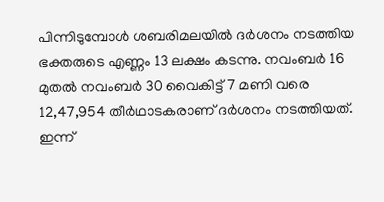പിന്നിടുമ്പോൾ ശബരിമലയിൽ ദർശനം നടത്തിയ ഭക്തരുടെ എണ്ണം 13 ലക്ഷം കടന്നു. നവംബർ 16 മുതൽ നവംബർ 30 വൈകിട്ട് 7 മണി വരെ 12,47,954 തീർഥാടകരാണ് ദർശനം നടത്തിയത്. ഇന്ന്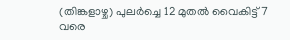(തിങ്കളാഴ്ച) പുലർച്ചെ 12 മുതൽ വൈകിട്ട് 7 വരെ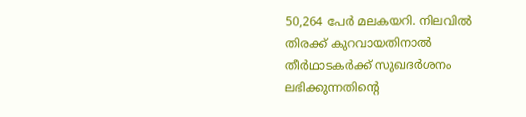50,264 പേർ മലകയറി. നിലവിൽ തിരക്ക് കുറവായതിനാൽ തീർഥാടകർക്ക് സുഖദർശനം ലഭിക്കുന്നതിന്റെ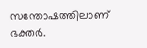സന്തോഷത്തിലാണ് ഭക്തർ.